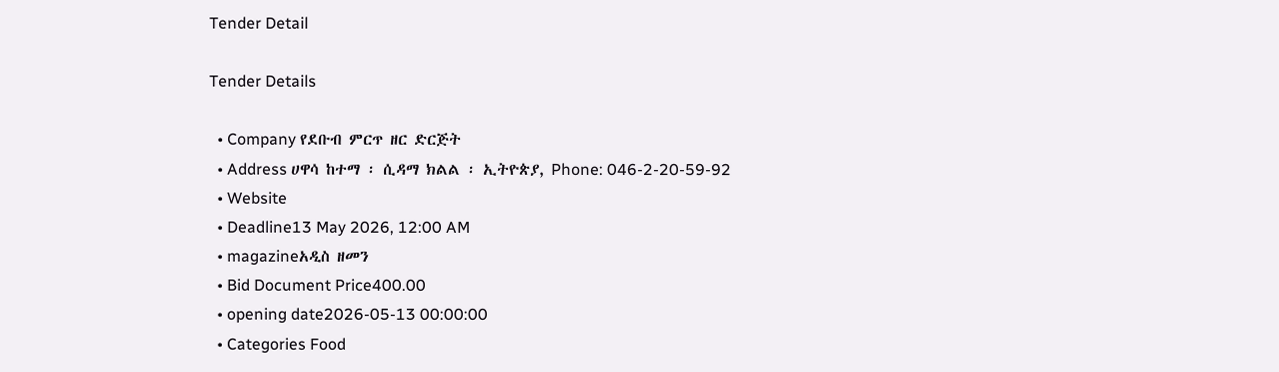Tender Detail

Tender Details

  • Company የደቡብ ምርጥ ዘር ድርጅት
  • Address ሀዋሳ ከተማ ፡ ሲዳማ ክልል ፡ ኢትዮጵያ, Phone: 046-2-20-59-92
  • Website
  • Deadline13 May 2026, 12:00 AM
  • magazineአዲስ ዘመን
  • Bid Document Price400.00
  • opening date2026-05-13 00:00:00
  • Categories Food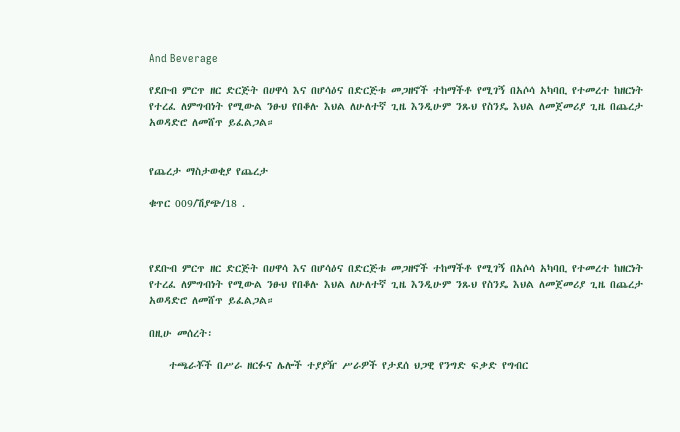And Beverage

የደቡብ ምርጥ ዘር ድርጅት በሀዋሳ እና በሆሳዕና በድርጅቱ መጋዘኖች ተከማችቶ የሚገኝ በአሶሳ አካባቢ የተመረተ ከዘርነት የተረፈ ለምግብነት የሚውል ንፁህ የበቆሉ እህል ለሁለተኛ ጊዜ እንዲሁም ንጹህ የስንዴ እህል ለመጀመሪያ ጊዜ በጨረታ አወዳድሮ ለመሸጥ ይፈልጋል።


የጨረታ ማስታወቂያ የጨረታ

ቁጥር 009/ሽያጭ/18 .



የደቡብ ምርጥ ዘር ድርጅት በሀዋሳ እና በሆሳዕና በድርጅቱ መጋዘኖች ተከማችቶ የሚገኝ በአሶሳ አካባቢ የተመረተ ከዘርነት የተረፈ ለምግብነት የሚውል ንፁህ የበቆሉ እህል ለሁለተኛ ጊዜ እንዲሁም ንጹህ የስንዴ እህል ለመጀመሪያ ጊዜ በጨረታ አወዳድሮ ለመሸጥ ይፈልጋል።

በዚሁ መሰረት፡

    ተጫራቾች በሥራ ዘርፉና ሌሎች ተያያዥ ሥራዎች የታደሰ ህጋዊ የንግድ ፍቃድ የግብር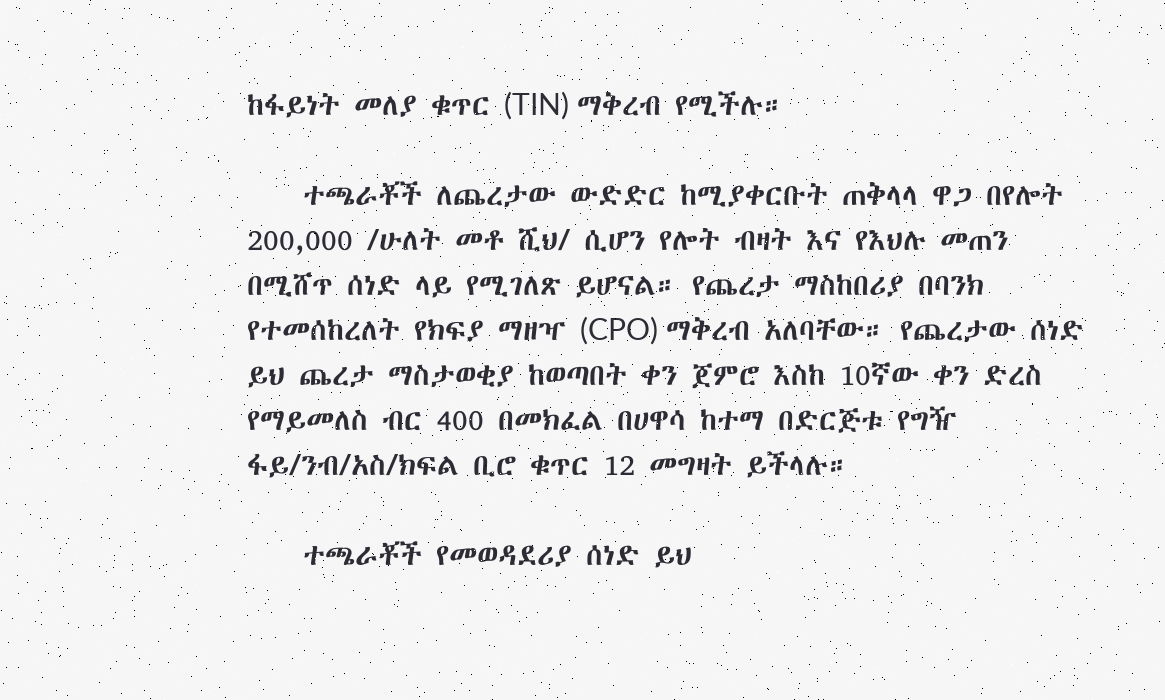ከፋይነት መለያ ቁጥር (TIN) ማቅረብ የሚችሉ።

    ተጫራቾች ለጨረታው ውድድር ከሚያቀርቡት ጠቅላላ ዋጋ በየሎት 200,000 /ሁለት መቶ ሺህ/ ሲሆን የሎት ብዛት እና የእህሉ መጠን በሚሸጥ ሰነድ ላይ የሚገለጽ ይሆናል። የጨረታ ማስከበሪያ በባንክ የተመሰከረለት የክፍያ ማዘዣ (CPO) ማቅረብ አለባቸው። የጨረታው ሰነድ ይህ ጨረታ ማስታወቂያ ከወጣበት ቀን ጀምሮ እስከ 10ኛው ቀን ድረስ የማይመለስ ብር 400 በመክፈል በሀዋሳ ከተማ በድርጅቱ የግዥ ፋይ/ንብ/አስ/ክፍል ቢሮ ቁጥር 12 መግዛት ይችላሉ።

    ተጫራቾች የመወዳደሪያ ሰነድ ይህ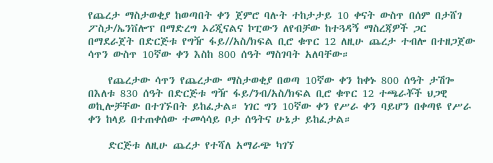የጨረታ ማስታወቂያ ከወጣበት ቀን ጀምሮ ባሉት ተከታታይ 10 ቀናት ውስጥ በሰም በታሸገ ፖስታ/ኤንቨሎፕ በማድረግ ኦሪጂናልና ኮፒውን ለየብቻው ከተጓዳኝ ማስረጃዎች ጋር በማደራጀት በድርጅቱ የግዥ ፋይ//አስ/ክፍል ቢሮ ቁጥር 12 ለዚሁ ጨረታ ተብሎ በተዘጋጀው ሳጥን ውስጥ 10ኛው ቀን እስከ 800 ሰዓት ማስገባት አለባቸው።

    የጨረታው ሳጥን የጨረታው ማስታወቂያ በወጣ 10ኛው ቀን ከቀኑ 800 ሰዓት ታሽጐ በእለቱ 830 ሰዓት በድርጅቱ ግዥ ፋይ/ንብ/አስ/ክፍል ቢሮ ቁጥር 12 ተጫራቾች ህጋዊ ወኪሎቻቸው በተገኙበት ይከፈታል። ነገር ግን 10ኛው ቀን የሥራ ቀን ባይሆን በቀጣዩ የሥራ ቀን ከላይ በተጠቀሰው ተመሳሳይ ቦታ ሰዓትና ሁኔታ ይከፈታል።

    ድርጅቱ ለዚሁ ጨረታ የተሻለ አማራጭ ካገኘ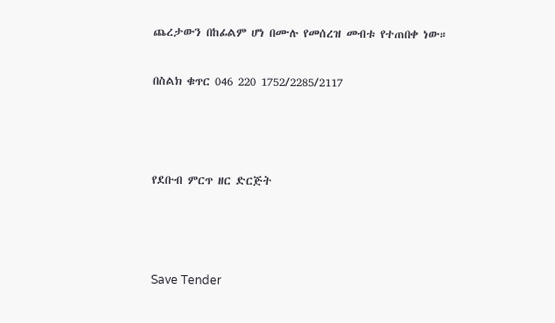ጨረታውን በከፊልም ሆነ በሙሉ የመሰረዝ መብቱ የተጠበቀ ነው።

በስልክ ቁጥር 046 220 1752/2285/2117



የደቡብ ምርጥ ዘር ድርጅት



Save Tender